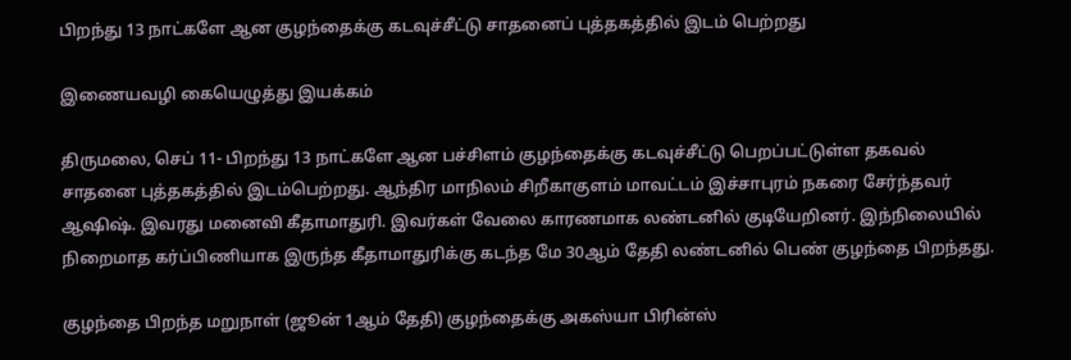பிறந்து 13 நாட்களே ஆன குழந்தைக்கு கடவுச்சீட்டு சாதனைப் புத்தகத்தில் இடம் பெற்றது

இணையவழி கையெழுத்து இயக்கம்

திருமலை, செப் 11- பிறந்து 13 நாட்களே ஆன பச்சிளம் குழந்தைக்கு கடவுச்சீட்டு பெறப்பட்டுள்ள தகவல் சாதனை புத்தகத்தில் இடம்பெற்றது. ஆந்திர மாநிலம் சிறீகாகுளம் மாவட்டம் இச்சாபுரம் நகரை சேர்ந்தவர் ஆஷிஷ். இவரது மனைவி கீதாமாதுரி. இவர்கள் வேலை காரணமாக லண்டனில் குடியேறினர். இந்நிலையில் நிறைமாத கர்ப்பிணியாக இருந்த கீதாமாதுரிக்கு கடந்த மே 30ஆம் தேதி லண்டனில் பெண் குழந்தை பிறந்தது.

குழந்தை பிறந்த மறுநாள் (ஜூன் 1ஆம் தேதி) குழந்தைக்கு அகஸ்யா பிரின்ஸ்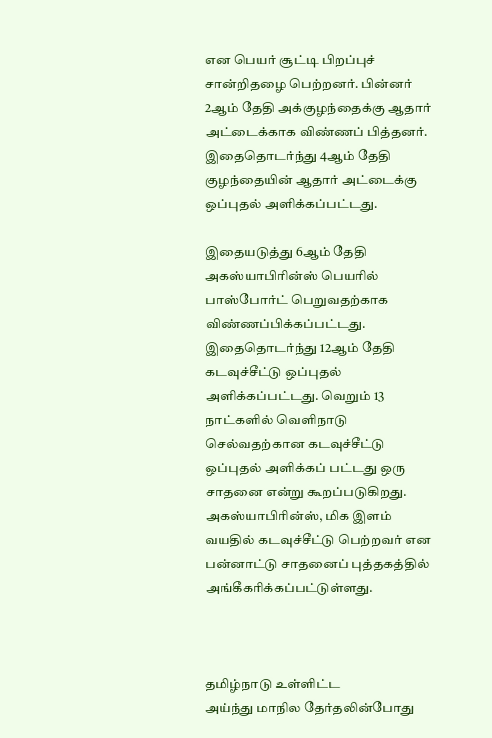என பெயர் சூட்டி பிறப்புச் சான்றிதழை பெற்றனர். பின்னர் 2ஆம் தேதி அக்குழந்தைக்கு ஆதார் அட்டைக்காக விண்ணப் பித்தனர். இதைதொடர்ந்து 4ஆம் தேதி குழந்தையின் ஆதார் அட்டைக்கு ஒப்புதல் அளிக்கப்பட்டது.

இதையடுத்து 6ஆம் தேதி அகஸ்யாபிரின்ஸ் பெயரில் பாஸ்போர்ட் பெறுவதற்காக விண்ணப்பிக்கப்பட்டது. இதைதொடர்ந்து 12ஆம் தேதி கடவுச்சீட்டு ஒப்புதல் அளிக்கப்பட்டது. வெறும் 13 நாட்களில் வெளிநாடு செல்வதற்கான கடவுச்சீட்டு ஒப்புதல் அளிக்கப் பட்டது ஒரு சாதனை என்று கூறப்படுகிறது. அகஸ்யாபிரின்ஸ், மிக இளம் வயதில் கடவுச்சீட்டு பெற்றவர் என பன்னாட்டு சாதனைப் புத்தகத்தில் அங்கீகரிக்கப்பட்டுள்ளது.



தமிழ்நாடு உள்ளிட்ட
அய்ந்து மாநில தேர்தலின்போது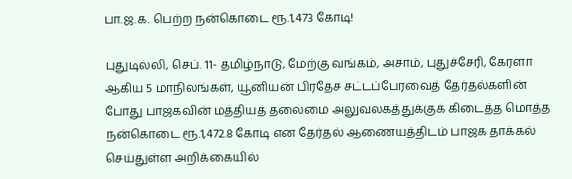பா.ஜ.க. பெற்ற நன்கொடை ரூ.1,473 கோடி!

புதுடில்லி, செப். 11- தமிழ்நாடு, மேற்கு வங்கம், அசாம், புதுச்சேரி, கேரளா ஆகிய 5 மாநிலங்கள், யூனியன் பிரதேச சட்டப்பேரவைத் தேர்தல்களின் போது பாஜகவின் மத்தியத் தலைமை அலுவலகத்துக்குக் கிடைத்த மொத்த நன்கொடை ரூ.1,472.8 கோடி என தேர்தல் ஆணையத்திடம் பாஜக தாக்கல் செய்துள்ள அறிக்கையில்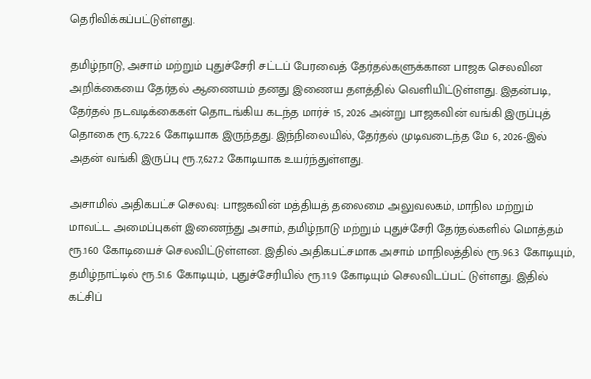தெரிவிக்கப்பட்டுள்ளது.

தமிழ்நாடு, அசாம் மற்றும் புதுச்சேரி சட்டப் பேரவைத் தேர்தல்களுக்கான பாஜக செலவின அறிக்கையை தேர்தல் ஆணையம் தனது இணைய தளத்தில் வெளியிட்டுள்ளது. இதன்படி, தேர்தல் நடவடிக்கைகள் தொடங்கிய கடந்த மார்ச் 15, 2026 அன்று பாஜகவின் வங்கி இருப்புத் தொகை ரூ.6,722.6 கோடியாக இருந்தது. இந்நிலையில், தேர்தல் முடிவடைந்த மே 6, 2026-இல் அதன் வங்கி இருப்பு ரூ.7,627.2 கோடியாக உயர்ந்துள்ளது.

அசாமில் அதிகபட்ச செலவு: பாஜகவின் மத்தியத் தலைமை அலுவலகம், மாநில மற்றும் மாவட்ட அமைப்புகள் இணைந்து அசாம், தமிழ்நாடு மற்றும் புதுச்சேரி தேர்தல்களில் மொத்தம் ரூ.160 கோடியைச் செலவிட்டுள்ளன. இதில் அதிகபட்சமாக அசாம் மாநிலத்தில் ரூ.96.3 கோடியும், தமிழ்நாட்டில் ரூ.51.6 கோடியும், புதுச்சேரியில் ரூ.11.9 கோடியும் செலவிடப்பட் டுள்ளது. இதில் கட்சிப்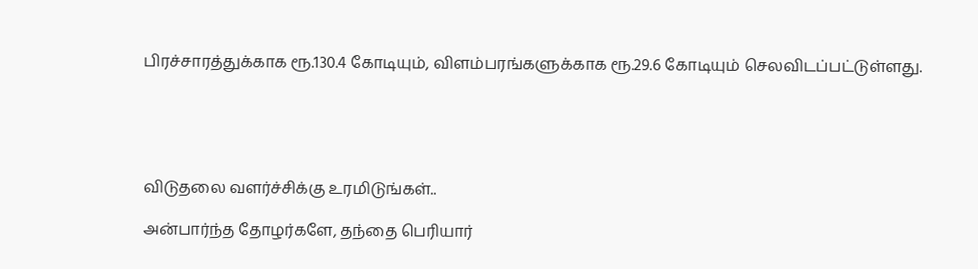பிரச்சாரத்துக்காக ரூ.130.4 கோடியும், விளம்பரங்களுக்காக ரூ.29.6 கோடியும் செலவிடப்பட்டுள்ளது.





விடுதலை வளர்ச்சிக்கு உரமிடுங்கள்..

அன்பார்ந்த தோழர்களே, தந்தை பெரியார்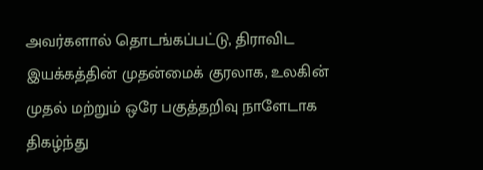அவர்களால் தொடங்கப்பட்டு, திராவிட இயக்கத்தின் முதன்மைக் குரலாக, உலகின் முதல் மற்றும் ஒரே பகுத்தறிவு நாளேடாக திகழ்ந்து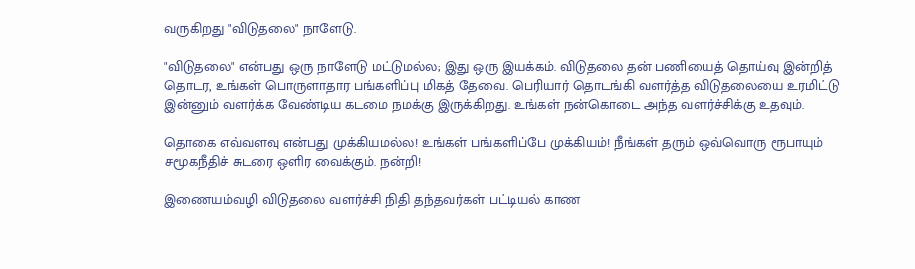வருகிறது "விடுதலை" நாளேடு.

"விடுதலை" என்பது ஒரு நாளேடு மட்டுமல்ல; இது ஒரு இயக்கம். விடுதலை தன் பணியைத் தொய்வு இன்றித் தொடர, உங்கள் பொருளாதார பங்களிப்பு மிகத் தேவை. பெரியார் தொடங்கி வளர்த்த விடுதலையை உரமிட்டு இன்னும் வளர்க்க வேண்டிய கடமை நமக்கு இருக்கிறது. உங்கள் நன்கொடை அந்த வளர்ச்சிக்கு உதவும்.

தொகை எவ்வளவு என்பது முக்கியமல்ல! உங்கள் பங்களிப்பே முக்கியம்! நீங்கள் தரும் ஒவ்வொரு ரூபாயும் சமூகநீதிச் சுடரை ஒளிர வைக்கும். நன்றி!

இணையம்வழி விடுதலை வளர்ச்சி நிதி தந்தவர்கள் பட்டியல் காண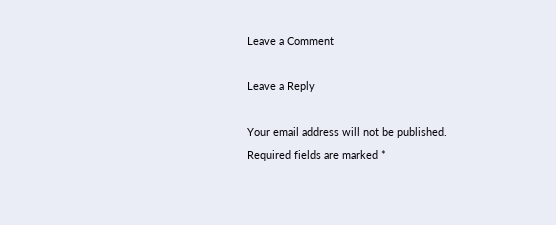Leave a Comment

Leave a Reply

Your email address will not be published. Required fields are marked *